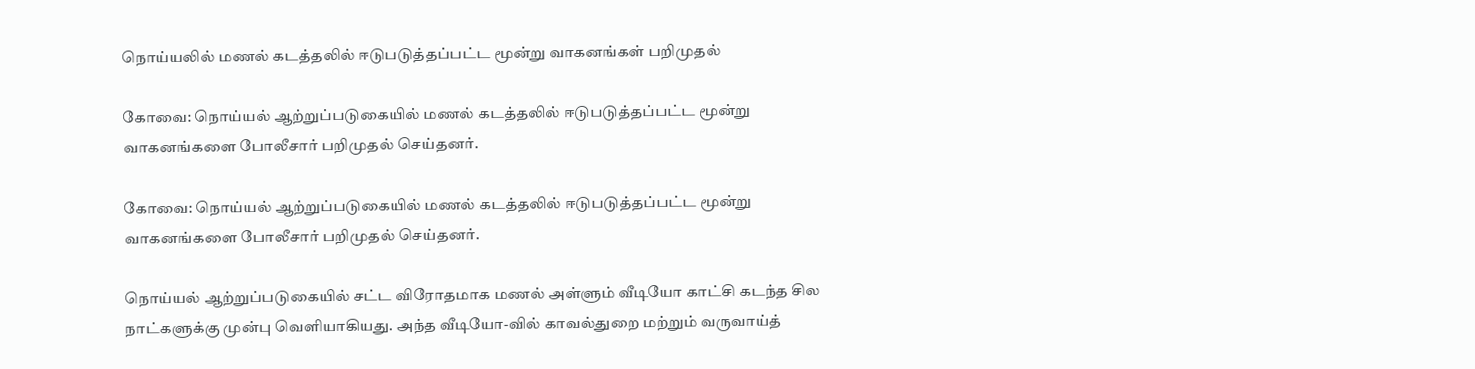நொய்யலில் மணல் கடத்தலில் ஈடுபடுத்தப்பட்ட மூன்று வாகனங்கள் பறிமுதல்

கோவை: நொய்யல் ஆற்றுப்படுகையில் மணல் கடத்தலில் ஈடுபடுத்தப்பட்ட மூன்று வாகனங்களை போலீசார் பறிமுதல் செய்தனர்.

கோவை: நொய்யல் ஆற்றுப்படுகையில் மணல் கடத்தலில் ஈடுபடுத்தப்பட்ட மூன்று வாகனங்களை போலீசார் பறிமுதல் செய்தனர்.

நொய்யல் ஆற்றுப்படுகையில் சட்ட விரோதமாக மணல் அள்ளும் வீடியோ காட்சி கடந்த சில நாட்களுக்கு முன்பு வெளியாகியது. அந்த வீடியோ-வில் காவல்துறை மற்றும் வருவாய்த்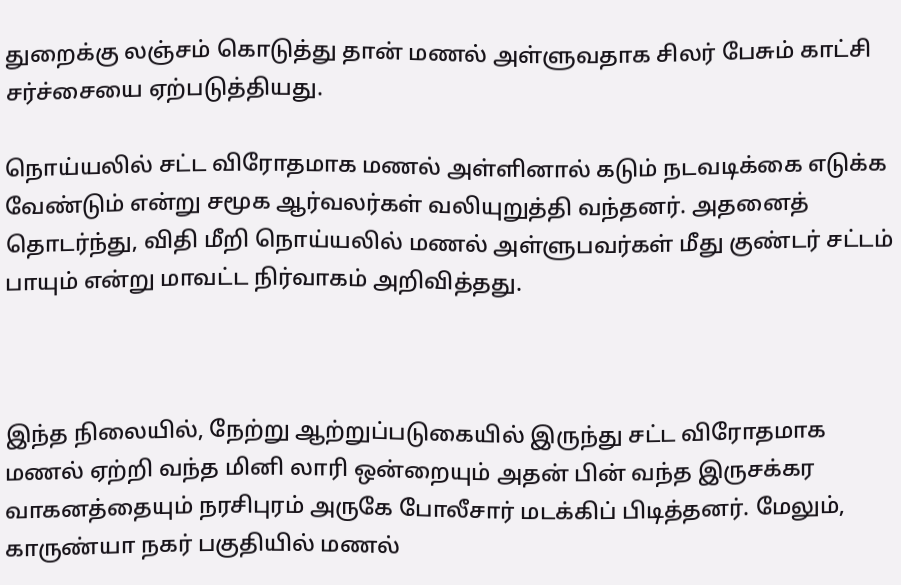துறைக்கு லஞ்சம் கொடுத்து தான் மணல் அள்ளுவதாக சிலர் பேசும் காட்சி சர்ச்சையை ஏற்படுத்தியது.

நொய்யலில் சட்ட விரோதமாக மணல் அள்ளினால் கடும் நடவடிக்கை எடுக்க வேண்டும் என்று சமூக ஆர்வலர்கள் வலியுறுத்தி வந்தனர். அதனைத் தொடர்ந்து, விதி மீறி நொய்யலில் மணல் அள்ளுபவர்கள் மீது குண்டர் சட்டம் பாயும் என்று மாவட்ட நிர்வாகம் அறிவித்தது.



இந்த நிலையில், நேற்று ஆற்றுப்படுகையில் இருந்து சட்ட விரோதமாக மணல் ஏற்றி வந்த மினி லாரி ஒன்றையும் அதன் பின் வந்த இருசக்கர வாகனத்தையும் நரசிபுரம் அருகே போலீசார் மடக்கிப் பிடித்தனர். மேலும், காருண்யா நகர் பகுதியில் மணல்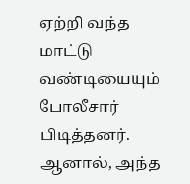ஏற்றி வந்த மாட்டு வண்டியையும் போலீசார் பிடித்தனர். ஆனால், அந்த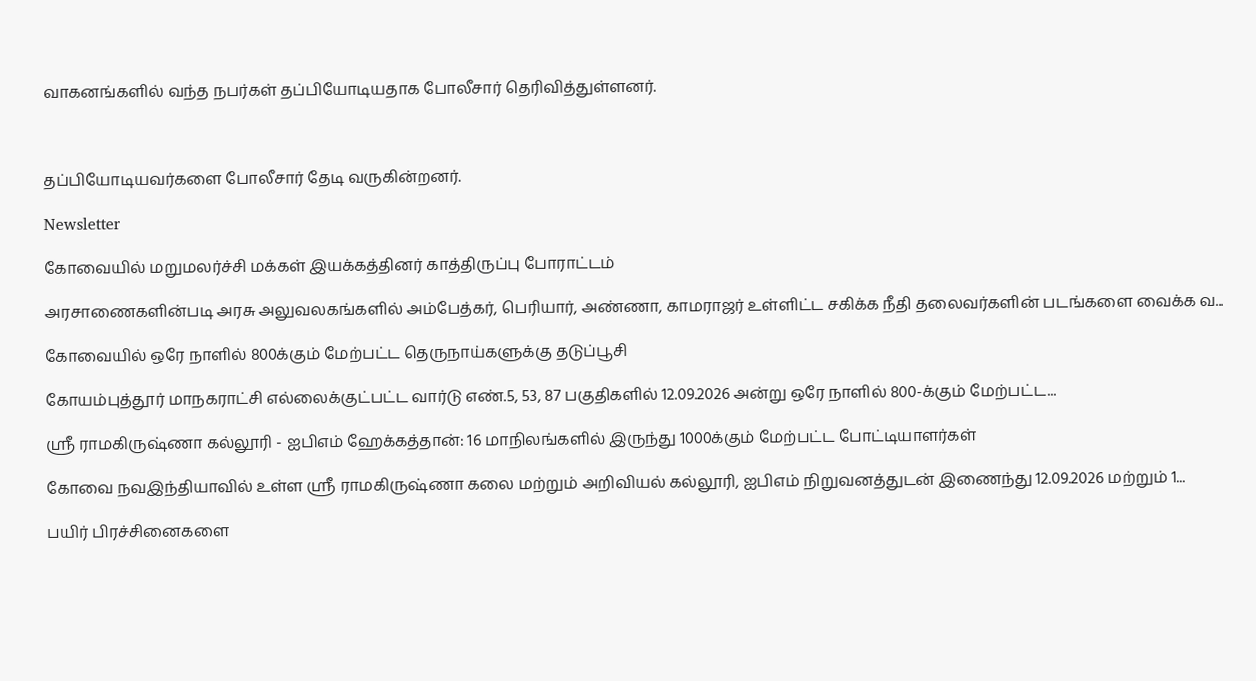வாகனங்களில் வந்த நபர்கள் தப்பியோடியதாக போலீசார் தெரிவித்துள்ளனர்.



தப்பியோடியவர்களை போலீசார் தேடி வருகின்றனர்.

Newsletter

கோவையில் மறுமலர்ச்சி மக்கள் இயக்கத்தினர் காத்திருப்பு போராட்டம்

அரசாணைகளின்படி அரசு அலுவலகங்களில் அம்பேத்கர், பெரியார், அண்ணா, காமராஜர் உள்ளிட்ட சகிக்க நீதி தலைவர்களின் படங்களை வைக்க வ...

கோவையில் ஒரே நாளில் 800க்கும் மேற்பட்ட தெருநாய்களுக்கு தடுப்பூசி

கோயம்புத்தூர் மாநகராட்சி எல்லைக்குட்பட்ட வார்டு எண்.5, 53, 87 பகுதிகளில் 12.09.2026 அன்று ஒரே நாளில் 800-க்கும் மேற்பட்ட...

ஸ்ரீ ராமகிருஷ்ணா கல்லூரி - ஐபிஎம் ஹேக்கத்தான்: 16 மாநிலங்களில் இருந்து 1000க்கும் மேற்பட்ட போட்டியாளர்கள்

கோவை நவஇந்தியாவில் உள்ள ஸ்ரீ ராமகிருஷ்ணா கலை மற்றும் அறிவியல் கல்லூரி, ஐபிஎம் நிறுவனத்துடன் இணைந்து 12.09.2026 மற்றும் 1...

பயிர் பிரச்சினைகளை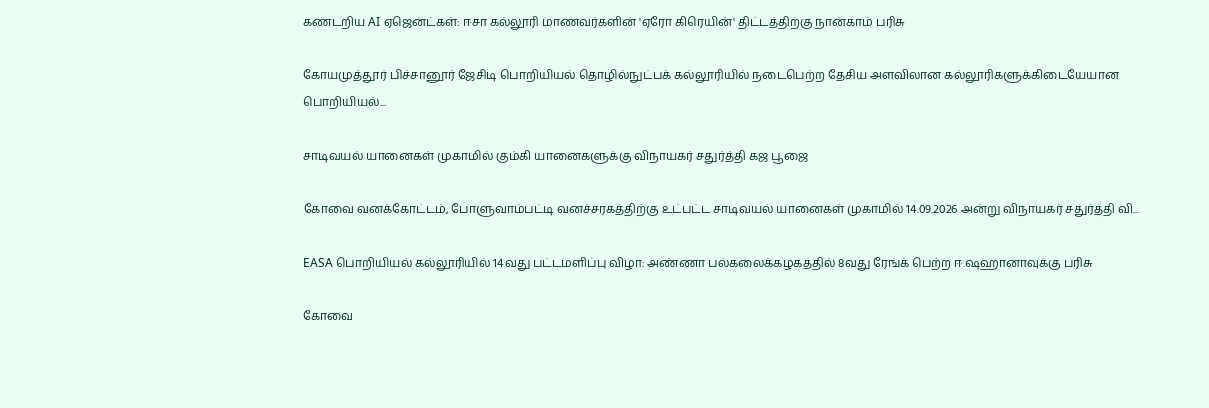கண்டறிய AI ஏஜென்ட்கள்: ஈசா கல்லூரி மாணவர்களின் 'ஏரோ கிரெயின்' திட்டத்திற்கு நான்காம் பரிசு

கோயமுத்தூர் பிச்சானூர் ஜேசிடி பொறியியல் தொழில்நுட்பக் கல்லூரியில் நடைபெற்ற தேசிய அளவிலான கல்லூரிகளுக்கிடையேயான பொறியியல்...

சாடிவயல் யானைகள் முகாமில் கும்கி யானைகளுக்கு விநாயகர் சதுர்த்தி கஜ பூஜை

கோவை வனக்கோட்டம், போளுவாம்பட்டி வனச்சரகத்திற்கு உட்பட்ட சாடிவயல் யானைகள் முகாமில் 14.09.2026 அன்று விநாயகர் சதுர்த்தி வி...

EASA பொறியியல் கல்லூரியில் 14வது பட்டமளிப்பு விழா: அண்ணா பல்கலைக்கழகத்தில் 8வது ரேங்க் பெற்ற ஈ.ஷஹானாவுக்கு பரிசு

கோவை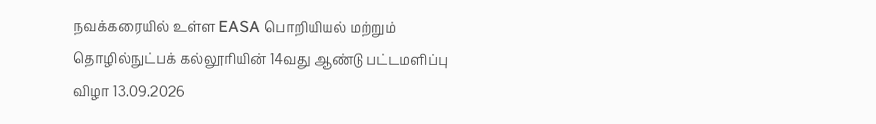நவக்கரையில் உள்ள EASA பொறியியல் மற்றும் தொழில்நுட்பக் கல்லூரியின் 14வது ஆண்டு பட்டமளிப்பு விழா 13.09.2026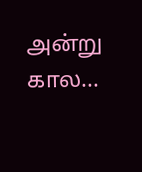அன்று கால...